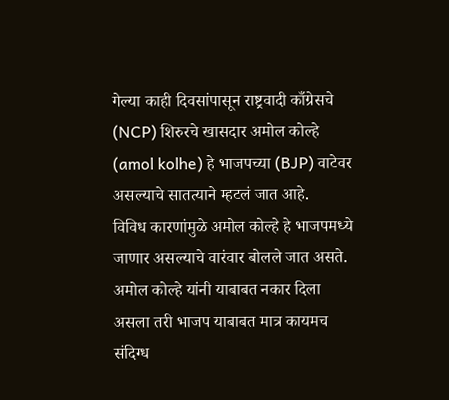गेल्या काही दिवसांपासून राष्ट्रवादी काँग्रेसचे (NCP) शिरुरचे खासदार अमोल कोल्हे (amol kolhe) हे भाजपच्या (BJP) वाटेवर असल्याचे सातत्याने म्हटलं जात आहे.
विविध कारणांमुळे अमोल कोल्हे हे भाजपमध्ये जाणार असल्याचे वारंवार बोलले जात असते. अमोल कोल्हे यांनी याबाबत नकार दिला असला तरी भाजप याबाबत मात्र कायमच संदिग्ध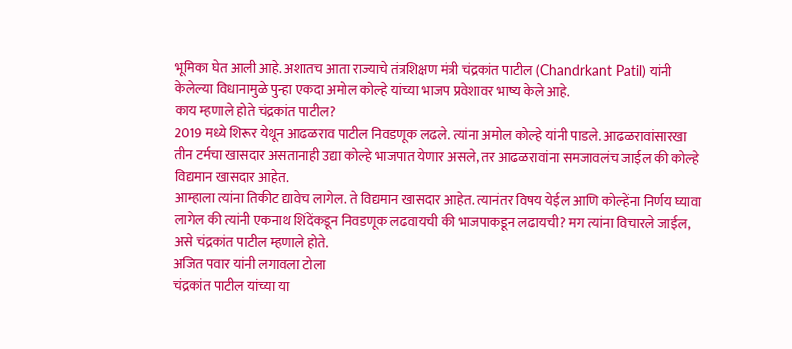भूमिका घेत आली आहे. अशातच आता राज्याचे तंत्रशिक्षण मंत्री चंद्रकांत पाटील (Chandrkant Patil) यांनी केलेल्या विधानामुळे पुन्हा एकदा अमोल कोल्हे यांच्या भाजप प्रवेशावर भाष्य केले आहे.
काय म्हणाले होते चंद्रकांत पाटील?
2019 मध्ये शिरूर येथून आढळराव पाटील निवडणूक लढले. त्यांना अमोल कोल्हे यांनी पाडले. आढळरावांसारखा तीन टर्मचा खासदार असतानाही उद्या कोल्हे भाजपात येणार असले, तर आढळरावांना समजावलंच जाईल की कोल्हे विद्यमान खासदार आहेत.
आम्हाला त्यांना तिकीट द्यावेच लागेल. ते विद्यमान खासदार आहेत. त्यानंतर विषय येईल आणि कोल्हेंना निर्णय घ्यावा लागेल की त्यांनी एकनाथ शिंदेंकडून निवडणूक लढवायची की भाजपाकडून लढायची? मग त्यांना विचारले जाईल, असे चंद्रकांत पाटील म्हणाले होते.
अजित पवार यांनी लगावला टोला
चंद्रकांत पाटील यांच्या या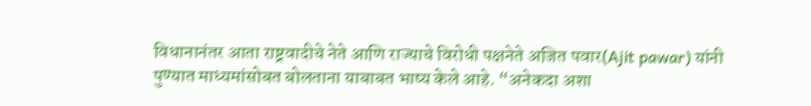विधानानंतर आता राष्ट्रवादीचे नेते आणि राज्याचे विरोधी पक्षनेते अजित पवार(Ajit pawar) यांनी पुण्यात माध्यमांसोबत बोलताना याबाबत भाष्य केले आहे. “अनेकदा अशा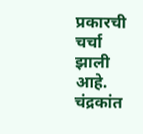प्रकारची चर्चा झाली आहे.
चंद्रकांत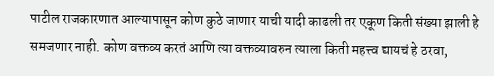पाटील राजकारणात आल्यापासून कोण कुठे जाणार याची यादी काढली तर एकूण किती संख्या झाली हे समजणार नाही. कोण वक्तव्य करतं आणि त्या वक्तव्यावरुन त्याला किती महत्त्व द्यायचं हे ठरवा,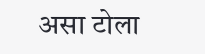असा टोला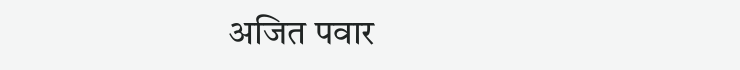अजित पवार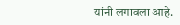यांनी लगावला आहे.